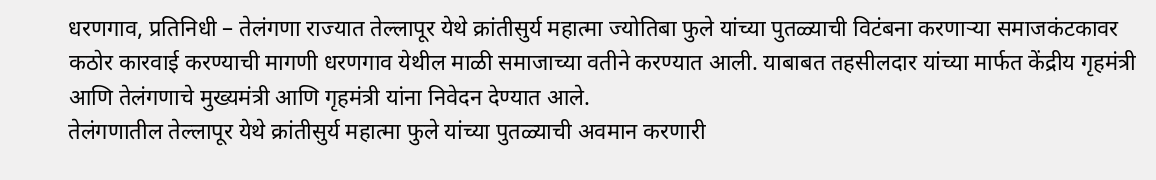धरणगाव, प्रतिनिधी – तेलंगणा राज्यात तेल्लापूर येथे क्रांतीसुर्य महात्मा ज्योतिबा फुले यांच्या पुतळ्याची विटंबना करणाऱ्या समाजकंटकावर कठोर कारवाई करण्याची मागणी धरणगाव येथील माळी समाजाच्या वतीने करण्यात आली. याबाबत तहसीलदार यांच्या मार्फत केंद्रीय गृहमंत्री आणि तेलंगणाचे मुख्यमंत्री आणि गृहमंत्री यांना निवेदन देण्यात आले.
तेलंगणातील तेल्लापूर येथे क्रांतीसुर्य महात्मा फुले यांच्या पुतळ्याची अवमान करणारी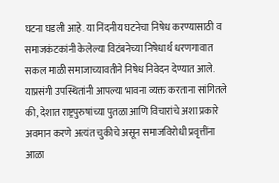घटना घडली आहे. या निंदनीय घटनेचा निषेध करण्यासाठी व समाजकंटकांनी केलेल्या विटंबनेच्या निषेधार्थ धरणगावात सकल माळी समाजाच्यावतीने निषेध निवेदन देण्यात आले. याप्रसंगी उपस्थितांनी आपल्या भावना व्यक्त करताना सांगितले की, देशात राष्ट्रपुरुषांच्या पुतळा आणि विचारांचे अशा प्रकारे अवमान करणे अत्यंत चुकीचे असून समाजविरोधी प्रवृत्तींना आळा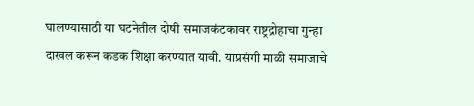घालण्यासाठी या घटनेतील दोषी समाजकंटकावर राष्ट्रद्रोहाचा गुन्हा दाखल करून कडक शिक्षा करण्यात यावी. याप्रसंगी माळी समाजाचे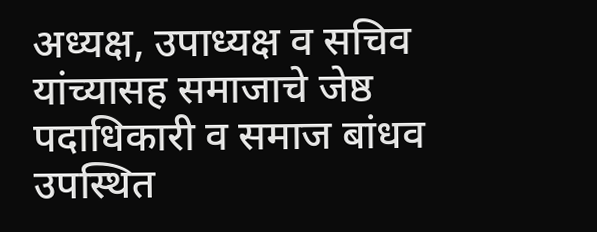अध्यक्ष, उपाध्यक्ष व सचिव यांच्यासह समाजाचे जेष्ठ पदाधिकारी व समाज बांधव उपस्थित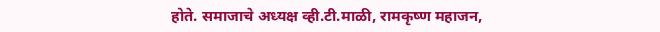होते. समाजाचे अध्यक्ष व्ही.टी.माळी, रामकृष्ण महाजन,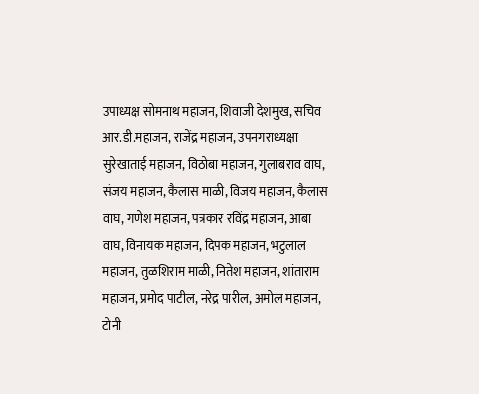उपाध्यक्ष सोमनाथ महाजन, शिवाजी देशमुख, सचिव आर.डी.महाजन, राजेंद्र महाजन, उपनगराध्यक्षा सुरेखाताई महाजन, विठोबा महाजन, गुलाबराव वाघ, संजय महाजन, कैलास माळी, विजय महाजन, कैलास वाघ, गणेश महाजन, पत्रकार रविंद्र महाजन, आबा वाघ, विनायक महाजन, दिपक महाजन, भटुलाल महाजन, तुळशिराम माळी, नितेश महाजन, शांताराम महाजन, प्रमोद पाटील, नरेद्र पारील, अमोल महाजन, टोनी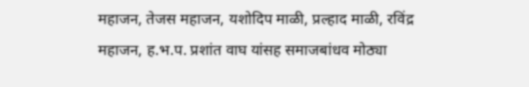महाजन, तेजस महाजन, यशोदिप माळी, प्रल्हाद माळी, रविंद्र महाजन, ह.भ.प. प्रशांत वाघ यांसह समाजबांधव मोठ्या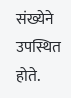संख्येने उपस्थित होते.